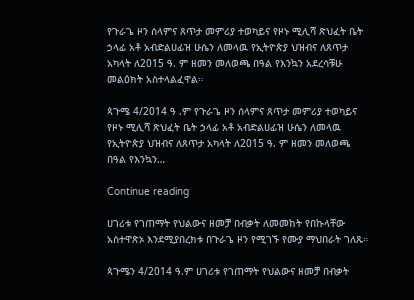የጉራጌ ዞን ሰላምና ጸጥታ መምሪያ ተወካይና የዞኑ ሚሊሻ ጽህፈት ቤት ኃላፊ አቶ አብድልሀፊዝ ሁሴን ለመላዉ የኢትዮጵያ ህዝብና ለጸጥታ አካላት ለ2015 ዓ. ም ዘመን መለወጫ በዓል የእንኳን አደረሳቹሁ መልዕክት አስተላልፈዋል።

ጳጉሜ 4/2014 ዓ .ም የጉራጌ ዞን ሰላምና ጸጥታ መምሪያ ተወካይና የዞኑ ሚሊሻ ጽህፈት ቤት ኃላፊ አቶ አብድልሀፊዝ ሁሴን ለመላዉ የኢትዮጵያ ህዝብና ለጸጥታ አካላት ለ2015 ዓ. ም ዘመን መለወጫ በዓል የእንኳን…

Continue reading

ሀገሪቱ የገጠማት የህልውና ዘመቻ በብቃት ለመመከት የበኩላቸው አስተዋጽኦ እንደሚያበረክቱ በጉራጌ ዞን የሚገኙ የሙያ ማህበራት ገለጹ።

ጳጉሜን 4/2014 ዓ.ም ሀገሪቱ የገጠማት የህልውና ዘመቻ በብቃት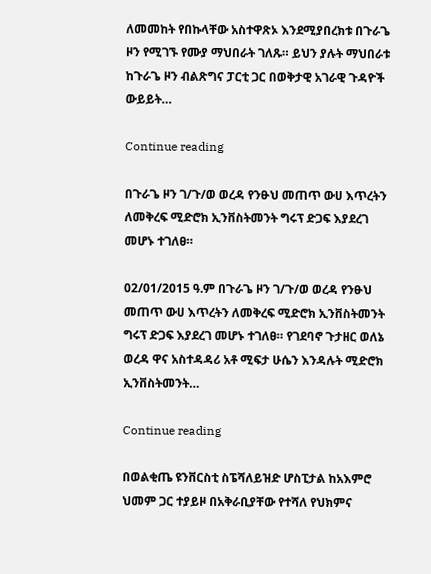ለመመከት የበኩላቸው አስተዋጽኦ እንደሚያበረክቱ በጉራጌ ዞን የሚገኙ የሙያ ማህበራት ገለጹ። ይህን ያሉት ማህበራቱ ከጉራጌ ዞን ብልጽግና ፓርቲ ጋር በወቅታዊ አገራዊ ጉዳዮች ውይይት…

Continue reading

በጉራጌ ዞን ገ/ጉ/ወ ወረዳ የንፁህ መጠጥ ውሀ እጥረትን ለመቅረፍ ሚድሮክ ኢንቨስትመንት ግሩፕ ድጋፍ እያደረገ መሆኑ ተገለፀ።

02/01/2015 ዓ.ም በጉራጌ ዞን ገ/ጉ/ወ ወረዳ የንፁህ መጠጥ ውሀ እጥረትን ለመቅረፍ ሚድሮክ ኢንቨስትመንት ግሩፕ ድጋፍ እያደረገ መሆኑ ተገለፀ። የገደባኖ ጉታዘር ወለኔ ወረዳ ዋና አስተዳዳሪ አቶ ሚፍታ ሁሴን እንዳሉት ሚድሮክ ኢንቨስትመንት…

Continue reading

በወልቂጤ ዩንቨርስቲ ስፔሻለይዝድ ሆስፒታል ከአእምሮ ህመም ጋር ተያይዞ በአቅራቢያቸው የተሻለ የህክምና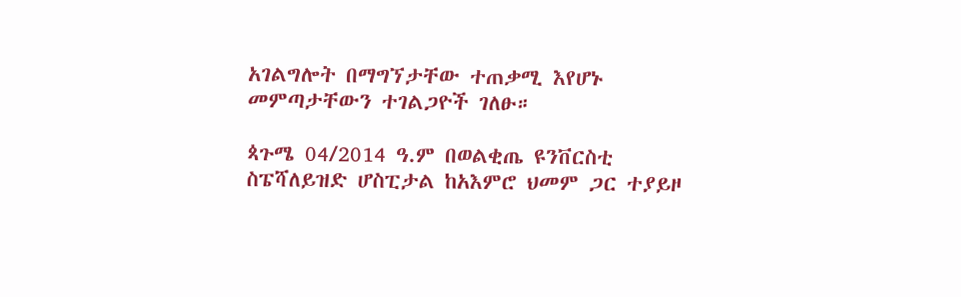አገልግሎት በማግኘታቸው ተጠቃሚ እየሆኑ መምጣታቸውን ተገልጋዮች ገለፁ።

ጳጉሜ 04/2014 ዓ.ም በወልቂጤ ዩንቨርስቲ ስፔሻለይዝድ ሆስፒታል ከአእምሮ ህመም ጋር ተያይዞ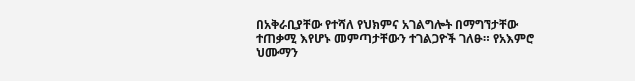በአቅራቢያቸው የተሻለ የህክምና አገልግሎት በማግኘታቸው ተጠቃሚ እየሆኑ መምጣታቸውን ተገልጋዮች ገለፁ። የአእምሮ ህሙማን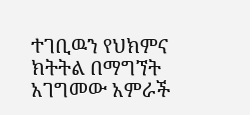ተገቢዉን የህክምና ክትትል በማግኘት አገግመው አምራች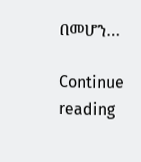በመሆን…

Continue reading